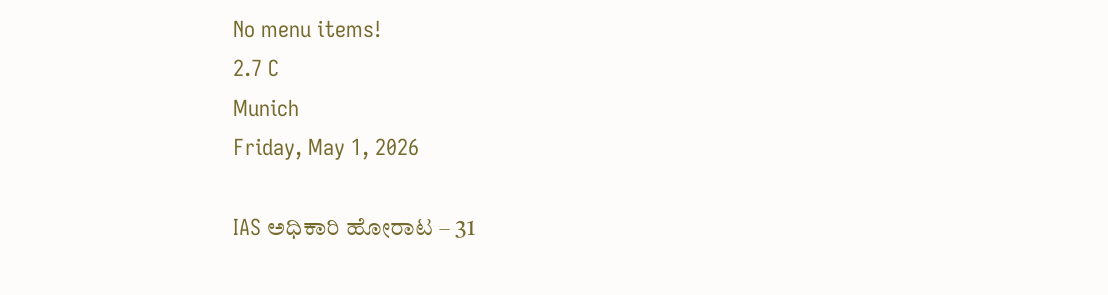No menu items!
2.7 C
Munich
Friday, May 1, 2026

IAS ಅಧಿಕಾರಿ ಹೋರಾಟ – 31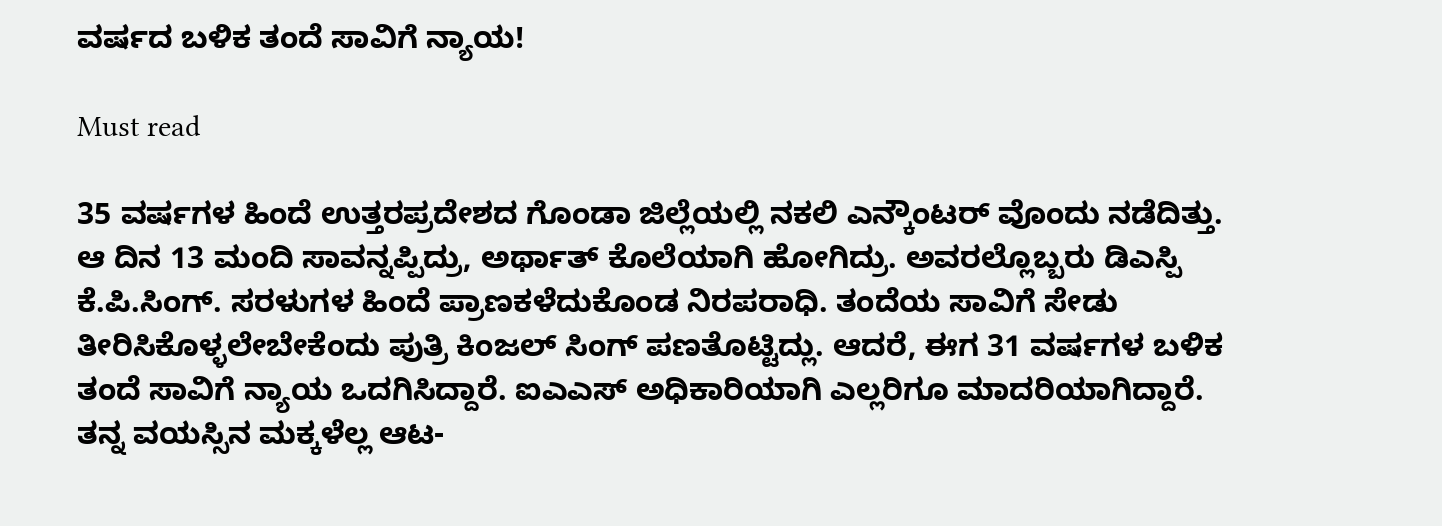ವರ್ಷದ ಬಳಿಕ ತಂದೆ ಸಾವಿಗೆ ನ್ಯಾಯ!

Must read

35 ವರ್ಷಗಳ ಹಿಂದೆ ಉತ್ತರಪ್ರದೇಶದ ಗೊಂಡಾ ಜಿಲ್ಲೆಯಲ್ಲಿ ನಕಲಿ ಎನ್ಕೌಂಟರ್ ವೊಂದು ನಡೆದಿತ್ತು. ಆ ದಿನ 13 ಮಂದಿ ಸಾವನ್ನಪ್ಪಿದ್ರು, ಅರ್ಥಾತ್ ಕೊಲೆಯಾಗಿ ಹೋಗಿದ್ರು. ಅವರಲ್ಲೊಬ್ಬರು ಡಿಎಸ್ಪಿ ಕೆ.ಪಿ.ಸಿಂಗ್. ಸರಳುಗಳ ಹಿಂದೆ ಪ್ರಾಣಕಳೆದುಕೊಂಡ ನಿರಪರಾಧಿ. ತಂದೆಯ ಸಾವಿಗೆ ಸೇಡು ತೀರಿಸಿಕೊಳ್ಳಲೇಬೇಕೆಂದು ಪುತ್ರಿ ಕಿಂಜಲ್ ಸಿಂಗ್ ಪಣತೊಟ್ಟಿದ್ಲು. ಆದರೆ, ಈಗ 31 ವರ್ಷಗಳ ಬಳಿಕ ತಂದೆ ಸಾವಿಗೆ ನ್ಯಾಯ ಒದಗಿಸಿದ್ದಾರೆ. ಐಎಎಸ್ ಅಧಿಕಾರಿಯಾಗಿ ಎಲ್ಲರಿಗೂ ಮಾದರಿಯಾಗಿದ್ದಾರೆ.
ತನ್ನ ವಯಸ್ಸಿನ ಮಕ್ಕಳೆಲ್ಲ ಆಟ-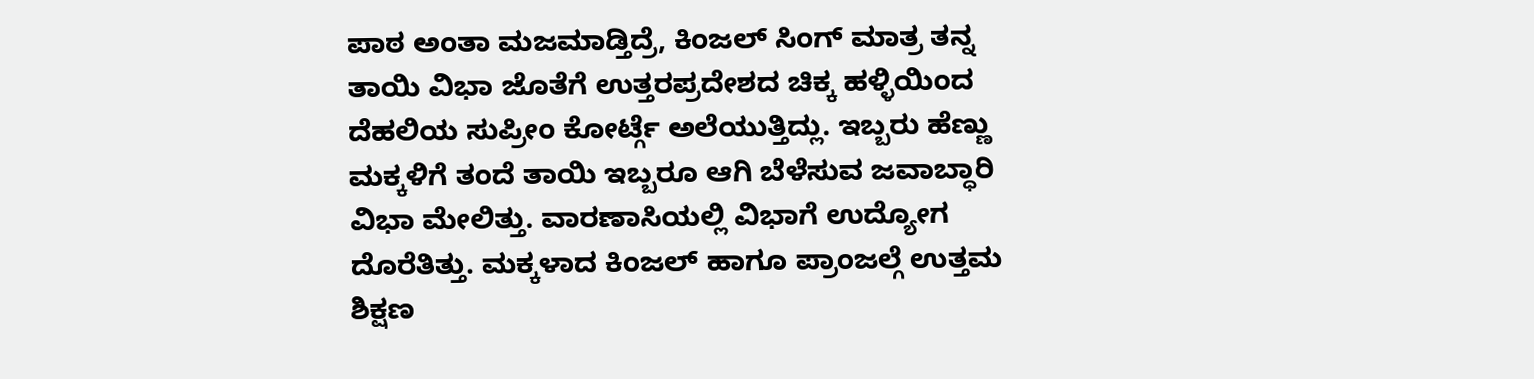ಪಾಠ ಅಂತಾ ಮಜಮಾಡ್ತಿದ್ರೆ, ಕಿಂಜಲ್ ಸಿಂಗ್ ಮಾತ್ರ ತನ್ನ ತಾಯಿ ವಿಭಾ ಜೊತೆಗೆ ಉತ್ತರಪ್ರದೇಶದ ಚಿಕ್ಕ ಹಳ್ಳಿಯಿಂದ ದೆಹಲಿಯ ಸುಪ್ರೀಂ ಕೋರ್ಟ್ಗೆ ಅಲೆಯುತ್ತಿದ್ಲು. ಇಬ್ಬರು ಹೆಣ್ಣು ಮಕ್ಕಳಿಗೆ ತಂದೆ ತಾಯಿ ಇಬ್ಬರೂ ಆಗಿ ಬೆಳೆಸುವ ಜವಾಬ್ಧಾರಿ ವಿಭಾ ಮೇಲಿತ್ತು. ವಾರಣಾಸಿಯಲ್ಲಿ ವಿಭಾಗೆ ಉದ್ಯೋಗ ದೊರೆತಿತ್ತು. ಮಕ್ಕಳಾದ ಕಿಂಜಲ್ ಹಾಗೂ ಪ್ರಾಂಜಲ್ಗೆ ಉತ್ತಮ ಶಿಕ್ಷಣ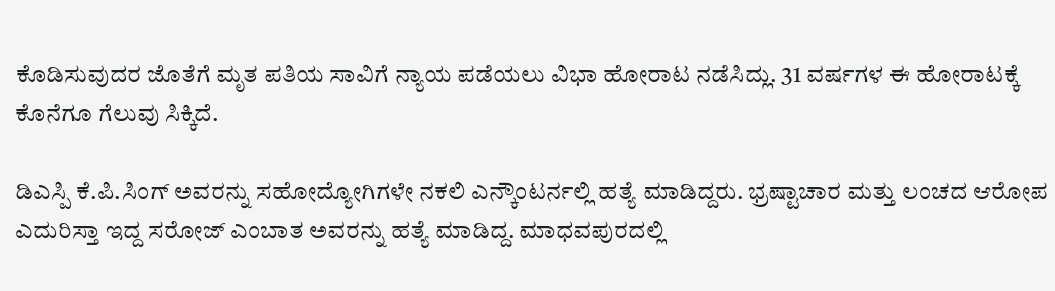ಕೊಡಿಸುವುದರ ಜೊತೆಗೆ ಮೃತ ಪತಿಯ ಸಾವಿಗೆ ನ್ಯಾಯ ಪಡೆಯಲು ವಿಭಾ ಹೋರಾಟ ನಡೆಸಿದ್ಲು. 31 ವರ್ಷಗಳ ಈ ಹೋರಾಟಕ್ಕೆ ಕೊನೆಗೂ ಗೆಲುವು ಸಿಕ್ಕಿದೆ.

ಡಿಎಸ್ಪಿ ಕೆ.ಪಿ.ಸಿಂಗ್ ಅವರನ್ನು ಸಹೋದ್ಯೋಗಿಗಳೇ ನಕಲಿ ಎನ್ಕೌಂಟರ್ನಲ್ಲಿ ಹತ್ಯೆ ಮಾಡಿದ್ದರು. ಭ್ರಷ್ಟಾಚಾರ ಮತ್ತು ಲಂಚದ ಆರೋಪ ಎದುರಿಸ್ತಾ ಇದ್ದ ಸರೋಜ್ ಎಂಬಾತ ಅವರನ್ನು ಹತ್ಯೆ ಮಾಡಿದ್ದ. ಮಾಧವಪುರದಲ್ಲಿ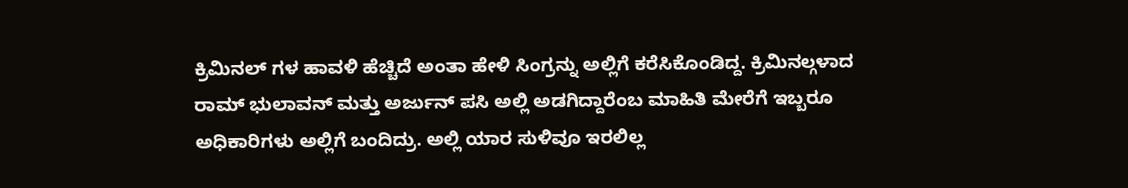ಕ್ರಿಮಿನಲ್ ಗಳ ಹಾವಳಿ ಹೆಚ್ಚಿದೆ ಅಂತಾ ಹೇಳಿ ಸಿಂಗ್ರನ್ನು ಅಲ್ಲಿಗೆ ಕರೆಸಿಕೊಂಡಿದ್ದ. ಕ್ರಿಮಿನಲ್ಗಳಾದ ರಾಮ್ ಭುಲಾವನ್ ಮತ್ತು ಅರ್ಜುನ್ ಪಸಿ ಅಲ್ಲಿ ಅಡಗಿದ್ದಾರೆಂಬ ಮಾಹಿತಿ ಮೇರೆಗೆ ಇಬ್ಬರೂ ಅಧಿಕಾರಿಗಳು ಅಲ್ಲಿಗೆ ಬಂದಿದ್ರು. ಅಲ್ಲಿ ಯಾರ ಸುಳಿವೂ ಇರಲಿಲ್ಲ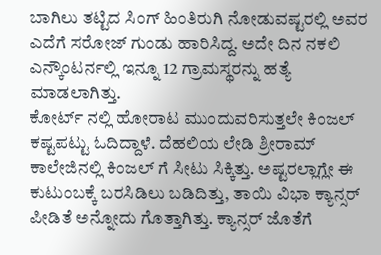ಬಾಗಿಲು ತಟ್ಟಿದ ಸಿಂಗ್ ಹಿಂತಿರುಗಿ ನೋಡುವಷ್ಟರಲ್ಲಿ ಅವರ ಎದೆಗೆ ಸರೋಜ್ ಗುಂಡು ಹಾರಿಸಿದ್ದ. ಅದೇ ದಿನ ನಕಲಿ ಎನ್ಕೌಂಟರ್ನಲ್ಲಿ ಇನ್ನೂ 12 ಗ್ರಾಮಸ್ಥರನ್ನು ಹತ್ಯೆ ಮಾಡಲಾಗಿತ್ತು.
ಕೋರ್ಟ್ ನಲ್ಲಿ ಹೋರಾಟ ಮುಂದುವರಿಸುತ್ತಲೇ ಕಿಂಜಲ್ ಕಷ್ಟಪಟ್ಟು ಓದಿದ್ದಾಳೆ. ದೆಹಲಿಯ ಲೇಡಿ ಶ್ರೀರಾಮ್ ಕಾಲೇಜಿನಲ್ಲಿ ಕಿಂಜಲ್ ಗೆ ಸೀಟು ಸಿಕ್ಕಿತ್ತು. ಅಷ್ಟರಲ್ಲಾಗ್ಲೇ ಈ ಕುಟುಂಬಕ್ಕೆ ಬರಸಿಡಿಲು ಬಡಿದಿತ್ತು, ತಾಯಿ ವಿಭಾ ಕ್ಯಾನ್ಸರ್ ಪೀಡಿತೆ ಅನ್ನೋದು ಗೊತ್ತಾಗಿತ್ತು. ಕ್ಯಾನ್ಸರ್ ಜೊತೆಗೆ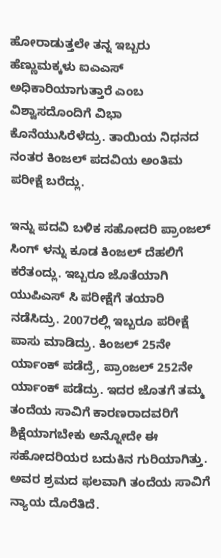ಹೋರಾಡುತ್ತಲೇ ತನ್ನ ಇಬ್ಬರು ಹೆಣ್ಣುಮಕ್ಕಳು ಐಎಎಸ್ ಅಧಿಕಾರಿಯಾಗುತ್ತಾರೆ ಎಂಬ ವಿಶ್ವಾಸದೊಂದಿಗೆ ವಿಭಾ ಕೊನೆಯುಸಿರೆಳೆದ್ರು. ತಾಯಿಯ ನಿಧನದ ನಂತರ ಕಿಂಜಲ್ ಪದವಿಯ ಅಂತಿಮ ಪರೀಕ್ಷೆ ಬರೆದ್ಲು.

ಇನ್ನು ಪದವಿ ಬಳಿಕ ಸಹೋದರಿ ಪ್ರಾಂಜಲ್ ಸಿಂಗ್ ಳನ್ನು ಕೂಡ ಕಿಂಜಲ್ ದೆಹಲಿಗೆ ಕರೆತಂದ್ಲು. ಇಬ್ಬರೂ ಜೊತೆಯಾಗಿ ಯುಪಿಎಸ್ ಸಿ ಪರೀಕ್ಷೆಗೆ ತಯಾರಿ ನಡೆಸಿದ್ರು. 2007ರಲ್ಲಿ ಇಬ್ಬರೂ ಪರೀಕ್ಷೆ ಪಾಸು ಮಾಡಿದ್ರು. ಕಿಂಜಲ್ 25ನೇ ರ್ಯಾಂಕ್ ಪಡೆದ್ರೆ, ಪ್ರಾಂಜಲ್ 252ನೇ ರ್ಯಾಂಕ್ ಪಡೆದ್ರು. ಇದರ ಜೊತಗೆ ತಮ್ಮ ತಂದೆಯ ಸಾವಿಗೆ ಕಾರಣರಾದವರಿಗೆ ಶಿಕ್ಷೆಯಾಗಬೇಕು ಅನ್ನೋದೇ ಈ ಸಹೋದರಿಯರ ಬದುಕಿನ ಗುರಿಯಾಗಿತ್ತು. ಅವರ ಶ್ರಮದ ಫಲವಾಗಿ ತಂದೆಯ ಸಾವಿಗೆ ನ್ಯಾಯ ದೊರೆತಿದೆ.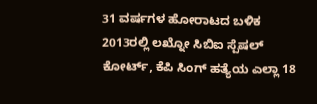31 ವರ್ಷಗಳ ಹೋರಾಟದ ಬಳಿಕ 2013ರಲ್ಲಿ ಲಖ್ನೋ ಸಿಬಿಐ ಸ್ಪೆಷಲ್ ಕೋರ್ಟ್, ಕೆಪಿ ಸಿಂಗ್ ಹತ್ಯೆಯ ಎಲ್ಲಾ 18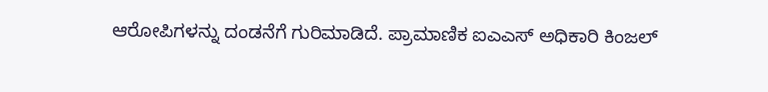ಆರೋಪಿಗಳನ್ನು ದಂಡನೆಗೆ ಗುರಿಮಾಡಿದೆ. ಪ್ರಾಮಾಣಿಕ ಐಎಎಸ್ ಅಧಿಕಾರಿ ಕಿಂಜಲ್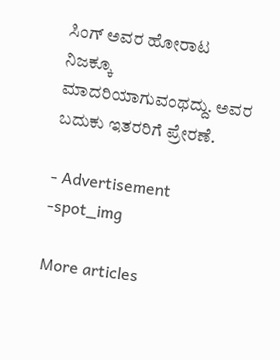ಸಿಂಗ್ ಅವರ ಹೋರಾಟ ನಿಜಕ್ಕೂ ಮಾದರಿಯಾಗುವಂಥದ್ದು. ಅವರ ಬದುಕು ಇತರರಿಗೆ ಪ್ರೇರಣೆ.

- Advertisement -spot_img

More articles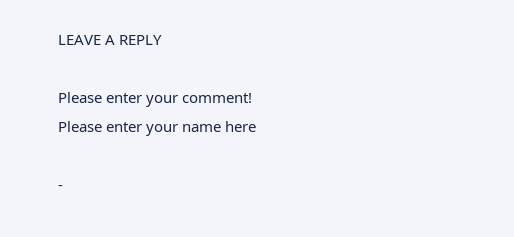LEAVE A REPLY

Please enter your comment!
Please enter your name here

-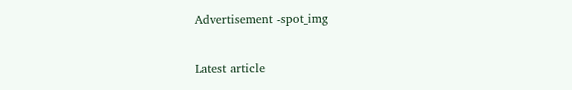Advertisement -spot_img

Latest article